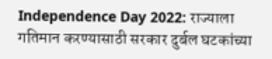Independence Day 2022: राज्याला गतिमान करण्यासाठी सरकार दुर्बल घटकांच्या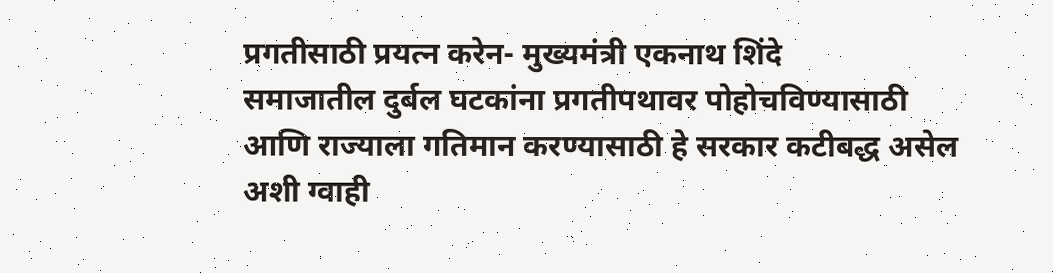प्रगतीसाठी प्रयत्न करेन- मुख्यमंत्री एकनाथ शिंदे
समाजातील दुर्बल घटकांना प्रगतीपथावर पोहोचविण्यासाठी आणि राज्याला गतिमान करण्यासाठी हे सरकार कटीबद्ध असेल अशी ग्वाही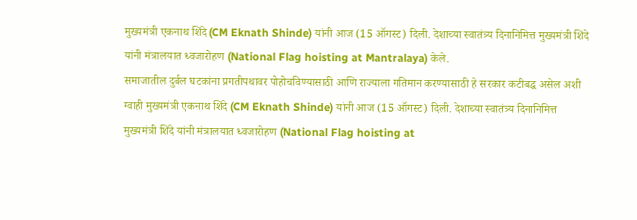मुख्यमंत्री एकनाथ शिंदे (CM Eknath Shinde) यांनी आज (15 ऑगस्ट) दिली. देशाच्या स्वातंत्र्य दिनानिमित्त मुख्यमंत्री शिंदे यांनी मंत्रालयात ध्वजारोहण (National Flag hoisting at Mantralaya) केले.
समाजातील दुर्बल घटकांना प्रगतीपथावर पोहोचविण्यासाठी आणि राज्याला गतिमान करण्यासाठी हे सरकार कटीबद्ध असेल अशी ग्वाही मुख्यमंत्री एकनाथ शिंदे (CM Eknath Shinde) यांनी आज (15 ऑगस्ट) दिली. देशाच्या स्वातंत्र्य दिनानिमित्त मुख्यमंत्री शिंदे यांनी मंत्रालयात ध्वजारोहण (National Flag hoisting at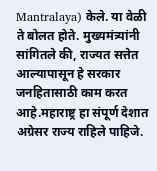Mantralaya) केले. या वेळी ते बोलत होते. मुख्यमंत्र्यांनी सांगितले की, राज्यत सत्तेत आल्यापासून हे सरकार जनहितासाठी काम करत आहे.महाराष्ट्र हा संपूर्ण देशात अग्रेसर राज्य राहिले पाहिजे.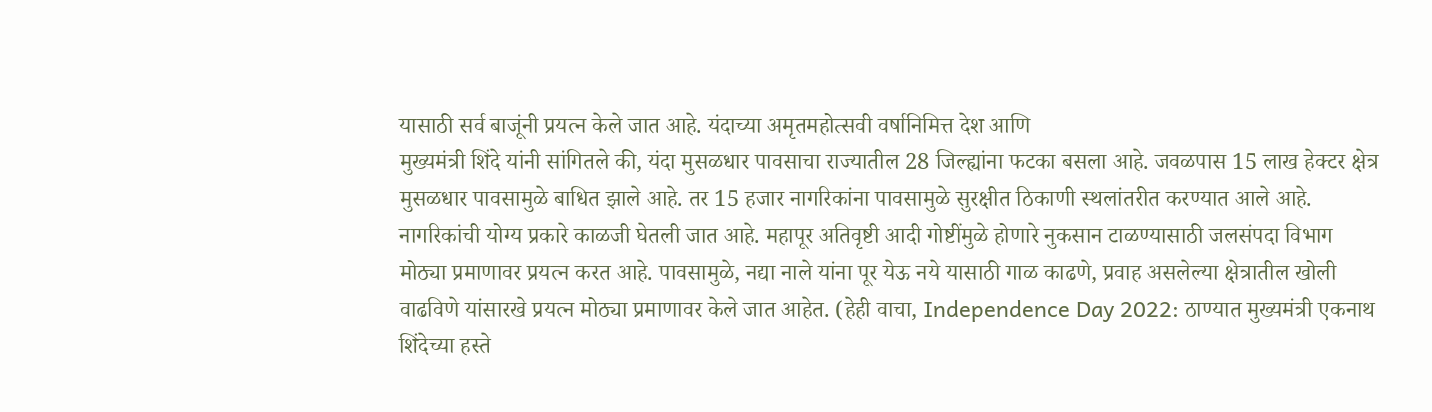यासाठी सर्व बाजूंनी प्रयत्न केले जात आहे. यंदाच्या अमृतमहोत्सवी वर्षानिमित्त देश आणि
मुख्यमंत्री शिंदे यांनी सांगितले की, यंदा मुसळधार पावसाचा राज्यातील 28 जिल्ह्यांना फटका बसला आहे. जवळपास 15 लाख हेक्टर क्षेत्र मुसळधार पावसामुळे बाधित झाले आहे. तर 15 हजार नागरिकांना पावसामुळे सुरक्षीत ठिकाणी स्थलांतरीत करण्यात आले आहे. नागरिकांची योग्य प्रकारे काळजी घेतली जात आहे. महापूर अतिवृष्टी आदी गोष्टींमुळे होणारे नुकसान टाळण्यासाठी जलसंपदा विभाग मोठ्या प्रमाणावर प्रयत्न करत आहे. पावसामुळे, नद्या नाले यांना पूर येऊ नये यासाठी गाळ काढणे, प्रवाह असलेल्या क्षेत्रातील खोली वाढविणे यांसारखे प्रयत्न मोठ्या प्रमाणावर केले जात आहेत. (हेही वाचा, Independence Day 2022: ठाण्यात मुख्यमंत्री एकनाथ शिंदेच्या हस्ते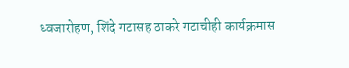ध्वजारोहण, शिंदे गटासह ठाकरे गटाचीही कार्यक्रमास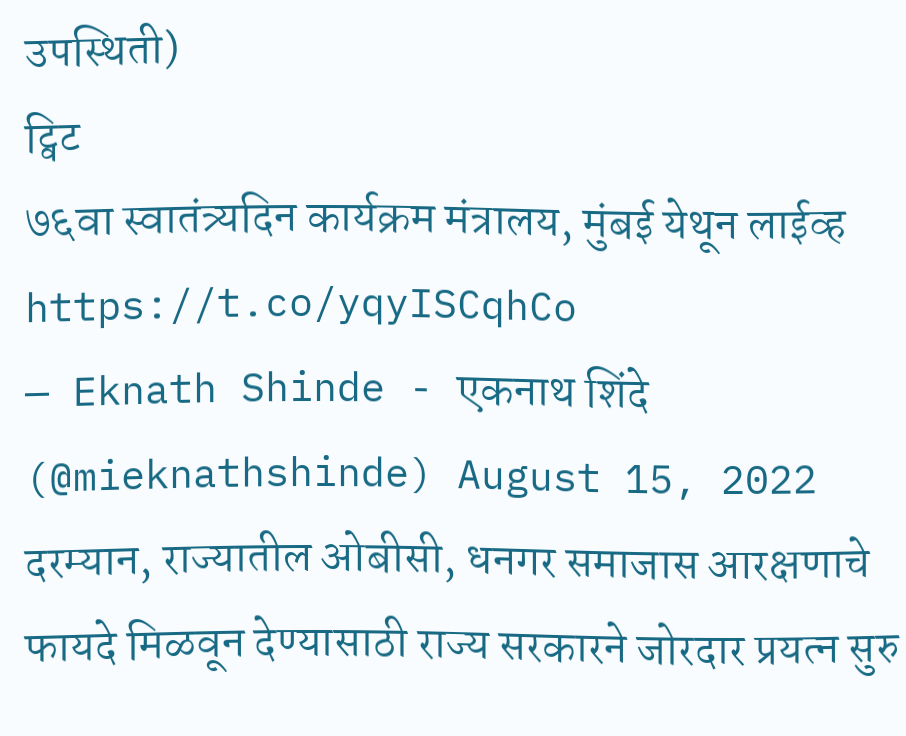उपस्थिती)
ट्विट
७६वा स्वातंत्र्यदिन कार्यक्रम मंत्रालय, मुंबई येथून लाईव्ह https://t.co/yqyISCqhCo
— Eknath Shinde - एकनाथ शिंदे (@mieknathshinde) August 15, 2022
दरम्यान, राज्यातील ओबीसी, धनगर समाजास आरक्षणाचे फायदे मिळवून देण्यासाठी राज्य सरकारने जोरदार प्रयत्न सुरु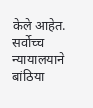केले आहेत. सर्वोच्च न्यायालयाने बांठिया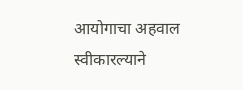आयोगाचा अहवाल स्वीकारल्याने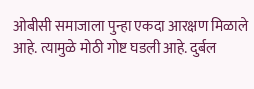ओबीसी समाजाला पुन्हा एकदा आरक्षण मिळाले आहे. त्यामुळे मोठी गोष्ट घडली आहे. दुर्बल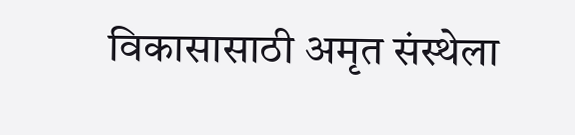विकासासाठी अमृत संस्थेला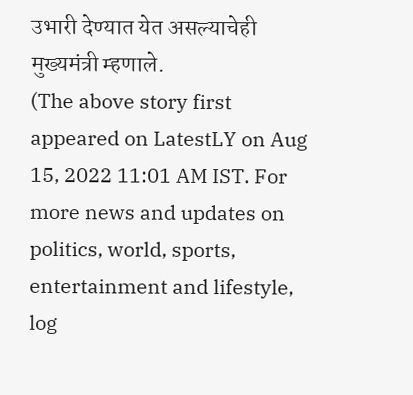उभारी देण्यात येत असल्याचेही मुख्यमंत्री म्हणाले.
(The above story first appeared on LatestLY on Aug 15, 2022 11:01 AM IST. For more news and updates on politics, world, sports, entertainment and lifestyle, log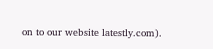on to our website latestly.com).